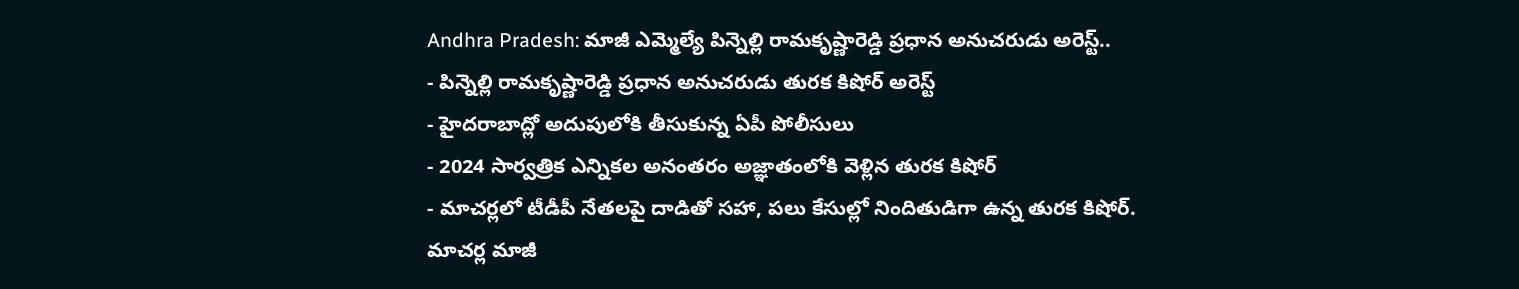Andhra Pradesh: మాజీ ఎమ్మెల్యే పిన్నెల్లి రామకృష్ణారెడ్డి ప్రధాన అనుచరుడు అరెస్ట్..
- పిన్నెల్లి రామకృష్ణారెడ్డి ప్రధాన అనుచరుడు తురక కిషోర్ అరెస్ట్
- హైదరాబాద్లో అదుపులోకి తీసుకున్న ఏపీ పోలీసులు
- 2024 సార్వత్రిక ఎన్నికల అనంతరం అజ్ఞాతంలోకి వెళ్లిన తురక కిషోర్
- మాచర్లలో టీడీపీ నేతలపై దాడితో సహా, పలు కేసుల్లో నిందితుడిగా ఉన్న తురక కిషోర్.
మాచర్ల మాజీ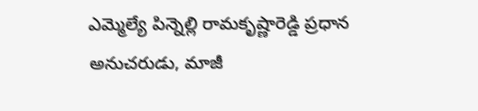ఎమ్మెల్యే పిన్నెల్లి రామకృష్ణారెడ్డి ప్రధాన అనుచరుడు, మాజీ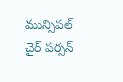మున్సిపల్ చైర్ పర్సన్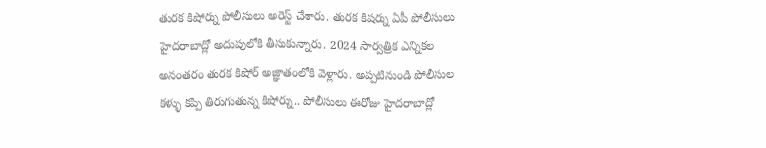తురక కిషోర్ను పోలీసులు అరెస్ట్ చేశారు. తురక కిషర్ను ఏపీ పోలీసులు హైదరాబాద్లో అదుపులోకి తీసుకున్నారు. 2024 సార్వత్రిక ఎన్నికల అనంతరం తురక కిషోర్ అజ్ఞాతంలోకి వెళ్లారు. అప్పటినుండి పోలీసుల కళ్ళు కప్పి తిరుగుతున్న కిషోర్ను.. పోలీసులు ఈరోజు హైదరాబాద్లో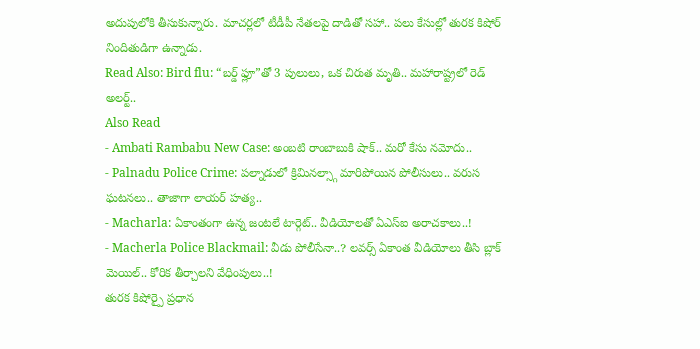అదుపులోకి తీసుకున్నారు. మాచర్లలో టీడీపీ నేతలపై దాడితో సహా.. పలు కేసుల్లో తురక కిషోర్ నిందితుడిగా ఉన్నాడు.
Read Also: Bird flu: “బర్డ్ ఫ్లూ”తో 3 పులులు, ఒక చిరుత మృతి.. మహారాష్ట్రలో రెడ్ అలర్ట్..
Also Read
- Ambati Rambabu New Case: అంబటి రాంబాబుకి షాక్.. మరో కేసు నమోదు..
- Palnadu Police Crime: పల్నాడులో క్రిమినల్స్గా మారిపోయిన పోలీసులు.. వరుస ఘటనలు.. తాజాగా లాయర్ హత్య..
- Macharla: ఏకాంతంగా ఉన్న జంటలే టార్గెట్.. వీడియోలతో ఏఎస్ఐ అరాచకాలు..!
- Macherla Police Blackmail: వీడు పోలీసేనా..? లవర్స్ ఏకాంత వీడియోలు తీసి బ్లాక్ మెయిల్.. కోరిక తీర్చాలని వేధింపులు..!
తురక కిషోర్పై ప్రధాన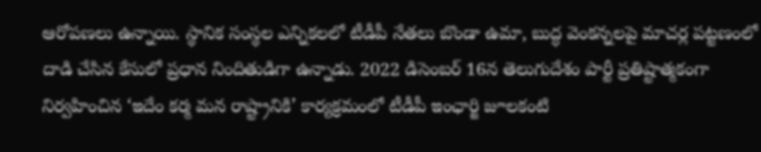ఆరోపణలు ఉన్నాయి. స్థానిక సంస్థల ఎన్నికలలో టీడీపీ నేతలు బొండా ఉమా, బుద్ధ వెంకన్నలపై మాచర్ల పట్టణంలో దాడి చేసిన కేసులో ప్రధాన నిందితుడిగా ఉన్నాడు. 2022 డిసెంబర్ 16న తెలుగుదేశం పార్టీ ప్రతిష్టాత్మకంగా నిర్వహించిన ‘ఇదేం కర్మ మన రాష్ట్రానికి’ కార్యక్రమంలో టీడీపీ ఇంఛార్జి జూలకంటి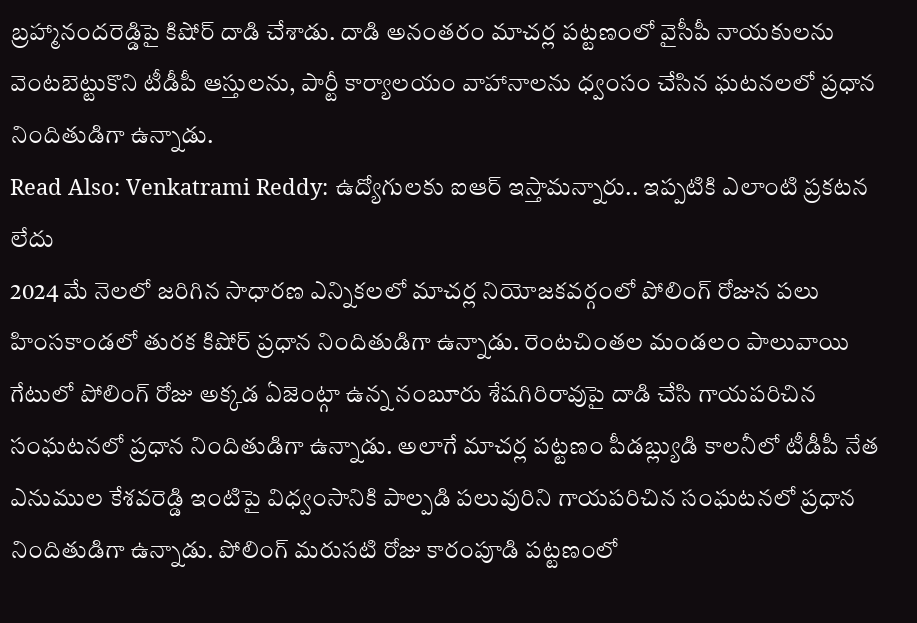బ్రహ్మానందరెడ్డిపై కిషోర్ దాడి చేశాడు. దాడి అనంతరం మాచర్ల పట్టణంలో వైసీపీ నాయకులను వెంటబెట్టుకొని టీడీపీ ఆస్తులను, పార్టీ కార్యాలయం వాహానాలను ధ్వంసం చేసిన ఘటనలలో ప్రధాన నిందితుడిగా ఉన్నాడు.
Read Also: Venkatrami Reddy: ఉద్యోగులకు ఐఆర్ ఇస్తామన్నారు.. ఇప్పటికి ఎలాంటి ప్రకటన లేదు
2024 మే నెలలో జరిగిన సాధారణ ఎన్నికలలో మాచర్ల నియోజకవర్గంలో పోలింగ్ రోజున పలు హింసకాండలో తురక కిషోర్ ప్రధాన నిందితుడిగా ఉన్నాడు. రెంటచింతల మండలం పాలువాయి గేటులో పోలింగ్ రోజు అక్కడ ఏజెంట్గా ఉన్న నంబూరు శేషగిరిరావుపై దాడి చేసి గాయపరిచిన సంఘటనలో ప్రధాన నిందితుడిగా ఉన్నాడు. అలాగే మాచర్ల పట్టణం పీడబ్ల్యుడి కాలనీలో టీడీపీ నేత ఎనుముల కేశవరెడ్డి ఇంటిపై విధ్వంసానికి పాల్పడి పలువురిని గాయపరిచిన సంఘటనలో ప్రధాన నిందితుడిగా ఉన్నాడు. పోలింగ్ మరుసటి రోజు కారంపూడి పట్టణంలో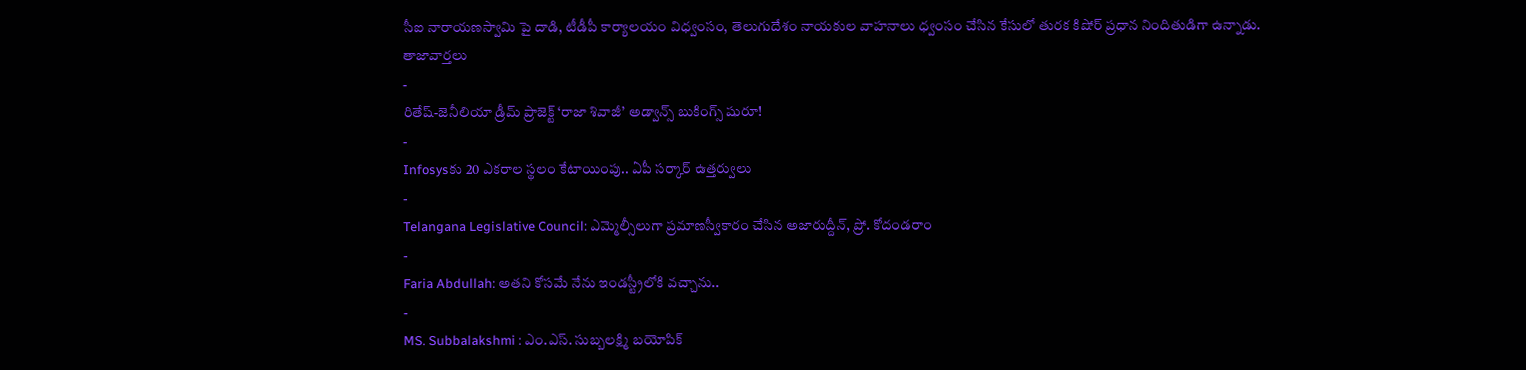సీఐ నారాయణస్వామి పై దాడి, టీడీపీ కార్యాలయం విధ్వంసం, తెలుగుదేశం నాయకుల వాహనాలు ధ్వంసం చేసిన కేసులో తురక కిషోర్ ప్రధాన నిందితుడిగా ఉన్నాడు.
తాజావార్తలు
-
రితేష్-జెనీలియా డ్రీమ్ ప్రాజెక్ట్ ‘రాజా శివాజీ’ అడ్వాన్స్ బుకింగ్స్ షురూ!
-
Infosysకు 20 ఎకరాల స్థలం కేటాయింపు.. ఏపీ సర్కార్ ఉత్తర్వులు
-
Telangana Legislative Council: ఎమ్మెల్సీలుగా ప్రమాణస్వీకారం చేసిన అజారుద్దీన్, ప్రో. కోదండరాం
-
Faria Abdullah: అతని కోసమే నేను ఇండస్ట్రీలోకి వచ్చాను..
-
MS. Subbalakshmi : ఎం.ఎస్. సుబ్బలక్ష్మి బయోపిక్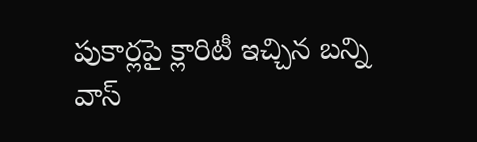పుకార్లపై క్లారిటీ ఇచ్చిన బన్ని వాస్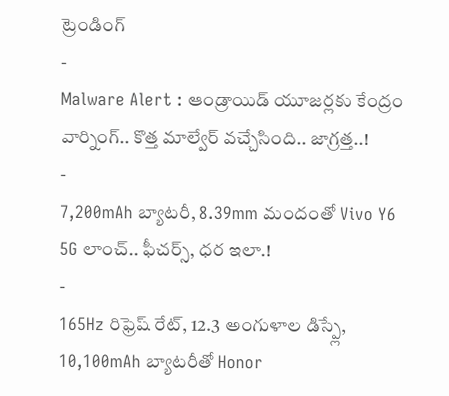ట్రెండింగ్
-
Malware Alert : ఆండ్రాయిడ్ యూజర్లకు కేంద్రం వార్నింగ్.. కొత్త మాల్వేర్ వచ్చేసింది.. జాగ్రత్త..!
-
7,200mAh బ్యాటరీ, 8.39mm మందంతో Vivo Y6 5G లాంచ్.. ఫీచర్స్, ధర ఇలా.!
-
165Hz రిఫ్రెష్ రేట్, 12.3 అంగుళాల డిస్ప్లే, 10,100mAh బ్యాటరీతో Honor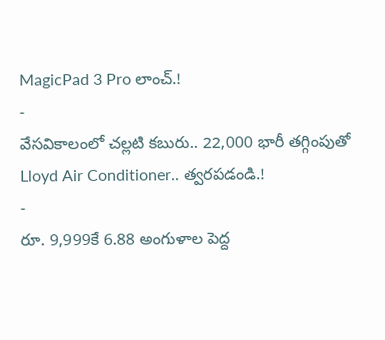MagicPad 3 Pro లాంచ్.!
-
వేసవికాలంలో చల్లటి కబురు.. 22,000 భారీ తగ్గింపుతో Lloyd Air Conditioner.. త్వరపడండి.!
-
రూ. 9,999కే 6.88 అంగుళాల పెద్ద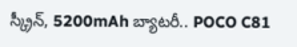స్క్రీన్, 5200mAh బ్యాటరీ.. POCO C81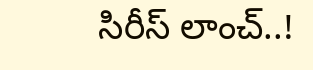సిరీస్ లాంచ్..!